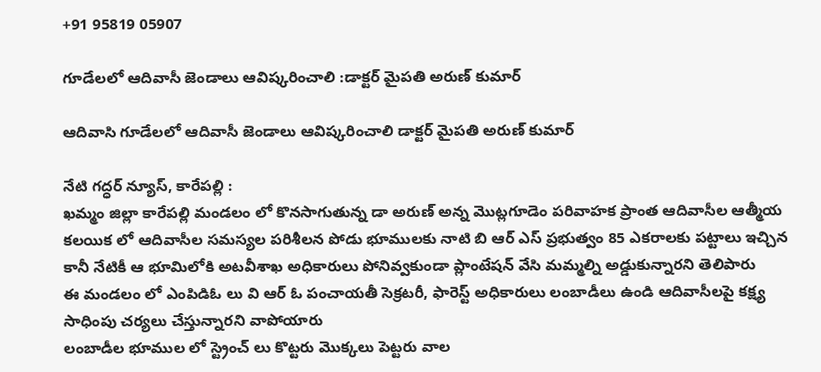+91 95819 05907

గూడేలలో ఆదివాసీ జెండాలు ఆవిష్కరించాలి :డాక్టర్ మైపతి అరుణ్ కుమార్

ఆదివాసి గూడేలలో ఆదివాసీ జెండాలు ఆవిష్కరించాలి డాక్టర్ మైపతి అరుణ్ కుమార్

నేటి గద్ధర్ న్యూస్, కారేపల్లి :
ఖమ్మం జిల్లా కారేపల్లి మండలం లో కొనసాగుతున్న డా అరుణ్ అన్న మొట్లగూడెం పరివాహక ప్రాంత ఆదివాసీల ఆత్మీయ కలయిక లో ఆదివాసీల సమస్యల పరిశీలన పోడు భూములకు నాటి బి ఆర్ ఎస్ ప్రభుత్వం 85 ఎకరాలకు పట్టాలు ఇచ్చిన కానీ నేటికీ ఆ భూమిలోకి అటవీశాఖ అధికారులు పోనివ్వకుండా ప్లాంటేషన్ వేసి మమ్మల్ని అడ్డుకున్నారని తెలిపారు
ఈ మండలం లో ఎంపిడిఓ లు వి ఆర్ ఓ పంచాయతీ సెక్రటరీ, ఫారెస్ట్ అధికారులు లంబాడీలు ఉండి ఆదివాసీలపై కక్ష్య సాధింపు చర్యలు చేస్తున్నారని వాపోయారు
లంబాడీల భూముల లో స్ట్రెంచ్ లు కొట్టరు మొక్కలు పెట్టరు వాల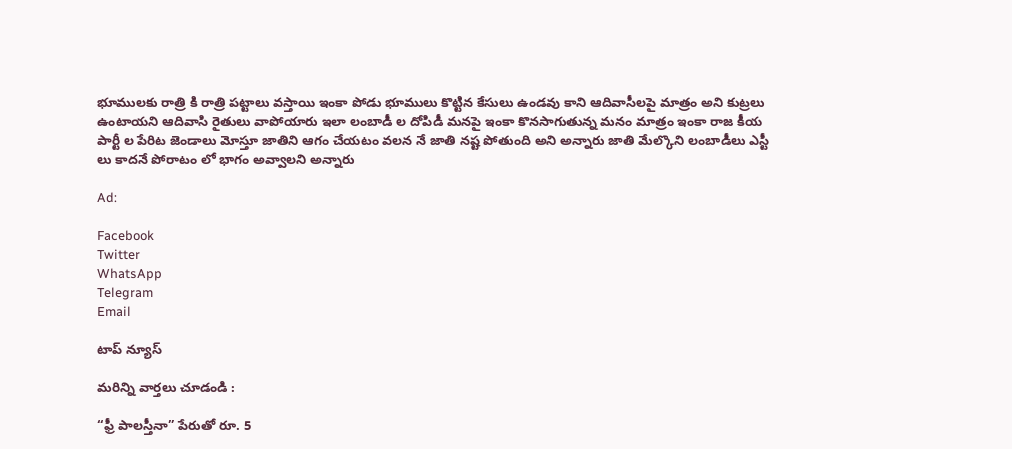భూములకు రాత్రి కి రాత్రి పట్టాలు వస్తాయి ఇంకా పోడు భూములు కొట్టిన కేసులు ఉండవు కాని ఆదివాసీలపై మాత్రం అని కుట్రలు ఉంటాయని ఆదివాసి రైతులు వాపోయారు ఇలా లంబాడీ ల దోపిడీ మనపై ఇంకా కొనసాగుతున్న మనం మాత్రం ఇంకా రాజ కీయ పార్టీ ల పేరిట జెండాలు మోస్తూ జాతిని ఆగం చేయటం వలన నే జాతి నష్ట పోతుంది అని అన్నారు జాతి మేల్కొని లంబాడీలు ఎస్టీ లు కాదనే పోరాటం లో భాగం అవ్వాలని అన్నారు

Ad:

Facebook
Twitter
WhatsApp
Telegram
Email

టాప్ న్యూస్

మరిన్ని వార్తలు చూడండి :

“ఫ్రీ పాలస్తీనా” పేరుతో రూ. 5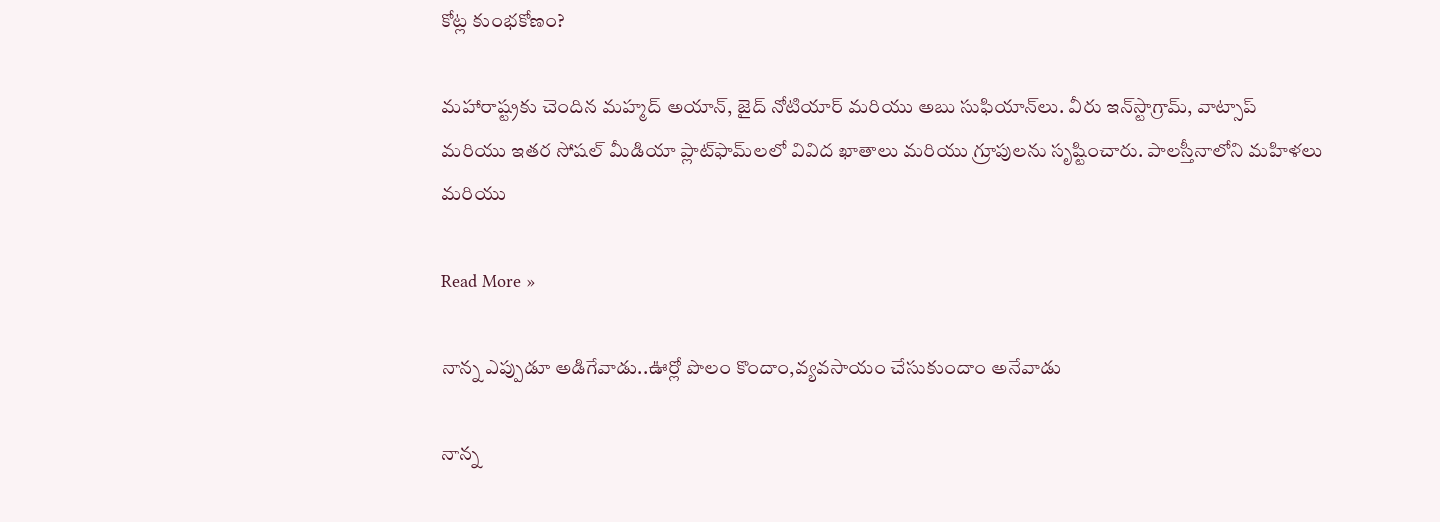కోట్ల కుంభకోణం?

మహారాష్ట్రకు చెందిన మహ్మద్ అయాన్, జైద్ నోటియార్ మరియు అబు సుఫియాన్‌లు. వీరు ఇన్‌స్టాగ్రామ్, వాట్సాప్ మరియు ఇతర సోషల్ మీడియా ప్లాట్‌ఫామ్‌లలో వివిద ఖాతాలు మరియు గ్రూపులను సృష్టించారు. పాలస్తీనాలోని మహిళలు మరియు

Read More »

నాన్న ఎప్పుడూ అడిగేవాడు..ఊర్లో పొలం కొందాం,వ్యవసాయం చేసుకుందాం అనేవాడు

నాన్న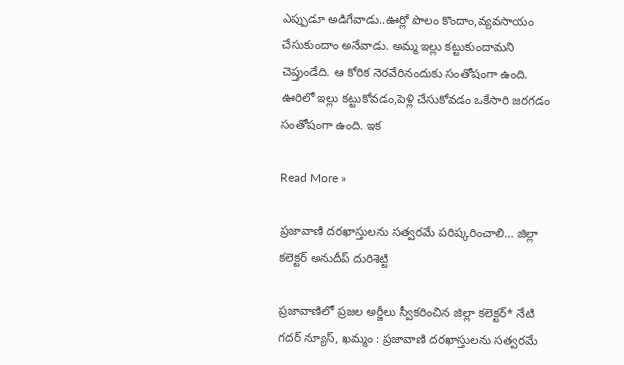ఎప్పుడూ అడిగేవాడు..ఊర్లో పొలం కొందాం,వ్యవసాయం చేసుకుందాం అనేవాడు. అమ్మ ఇల్లు కట్టుకుందామని చెప్తుండేది. ఆ కోరిక నెరవేరినందుకు సంతోషంగా ఉంది. ఊరిలో ఇల్లు కట్టుకోవడం,పెళ్లి చేసుకోవడం ఒకేసారి జరగడం సంతోషంగా ఉంది. ఇక

Read More »

ప్రజావాణి దరఖాస్తులను సత్వరమే పరిష్కరించాలి… జిల్లా కలెక్టర్ అనుదీప్ దురిశెట్టి

ప్రజావాణిలో ప్రజల అర్జీలు స్వీకరించిన జిల్లా కలెక్టర్* నేటి గదర్ న్యూస్, ఖమ్మం : ప్రజావాణి దరఖాస్తులను సత్వరమే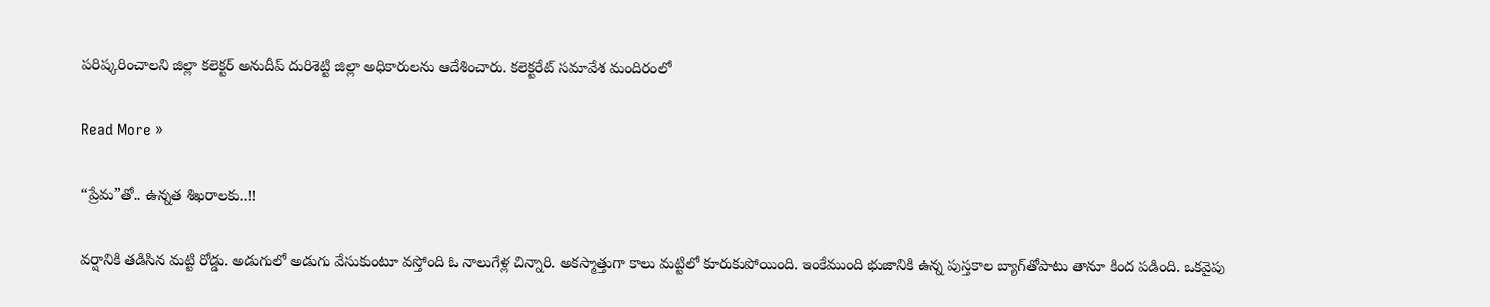పరిష్కరించాలని జిల్లా కలెక్టర్ అనుదీప్ దురిశెట్టి జిల్లా అధికారులను ఆదేశించారు. కలెక్టరేట్ సమావేశ మందిరంలో

Read More »

“ప్రేమ”తో.. ఉన్నత శిఖరాలకు..!!

వర్షానికి తడిసిన మట్టి రోడ్డు. అడుగులో అడుగు వేసుకుంటూ వస్తోంది ఓ నాలుగేళ్ల చిన్నారి. అకస్మాత్తుగా కాలు మట్టిలో కూరుకుపోయింది. ఇంకేముంది భుజానికి ఉన్న పుస్తకాల బ్యాగ్‌తోపాటు తానూ కింద పడింది. ఒకవైపు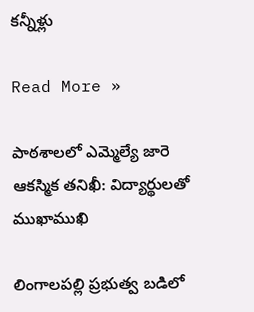కన్నీళ్లు

Read More »

పాఠశాలలో ఎమ్మెల్యే జారె ఆకస్మిక తనిఖీ: విద్యార్థులతో ముఖాముఖి

లింగాలపల్లి ప్రభుత్వ బడిలో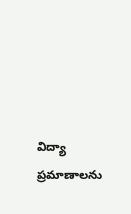విద్యా ప్రమాణాలను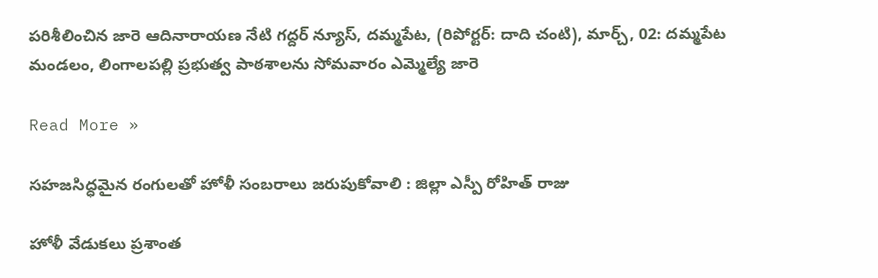పరిశీలించిన జారె ఆదినారాయణ నేటి గద్దర్ న్యూస్, దమ్మపేట, (రిపోర్టర్: దాది చంటి), మార్చ్, 02: దమ్మపేట మండలం, లింగాలపల్లి ప్రభుత్వ పాఠశాలను సోమవారం ఎమ్మెల్యే జారె

Read More »

సహజసిద్ధమైన రంగులతో హోళీ సంబరాలు జరుపుకోవాలి : జిల్లా ఎస్పీ రోహిత్ రాజు

హోళీ వేడుకలు ప్రశాంత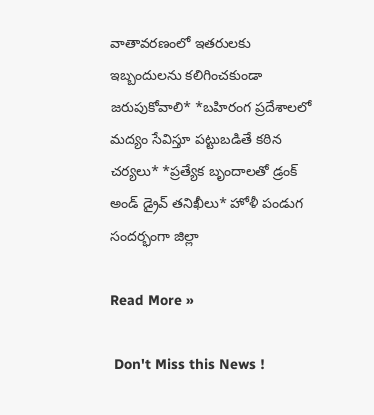వాతావరణంలో ఇతరులకు ఇబ్బందులను కలిగించకుండా జరుపుకోవాలి* *బహిరంగ ప్రదేశాలలో మద్యం సేవిస్తూ పట్టుబడితే కఠిన చర్యలు* *ప్రత్యేక బృందాలతో డ్రంక్ అండ్ డ్రైవ్ తనిఖీలు* హోళీ పండుగ సందర్భంగా జిల్లా

Read More »

 Don't Miss this News !